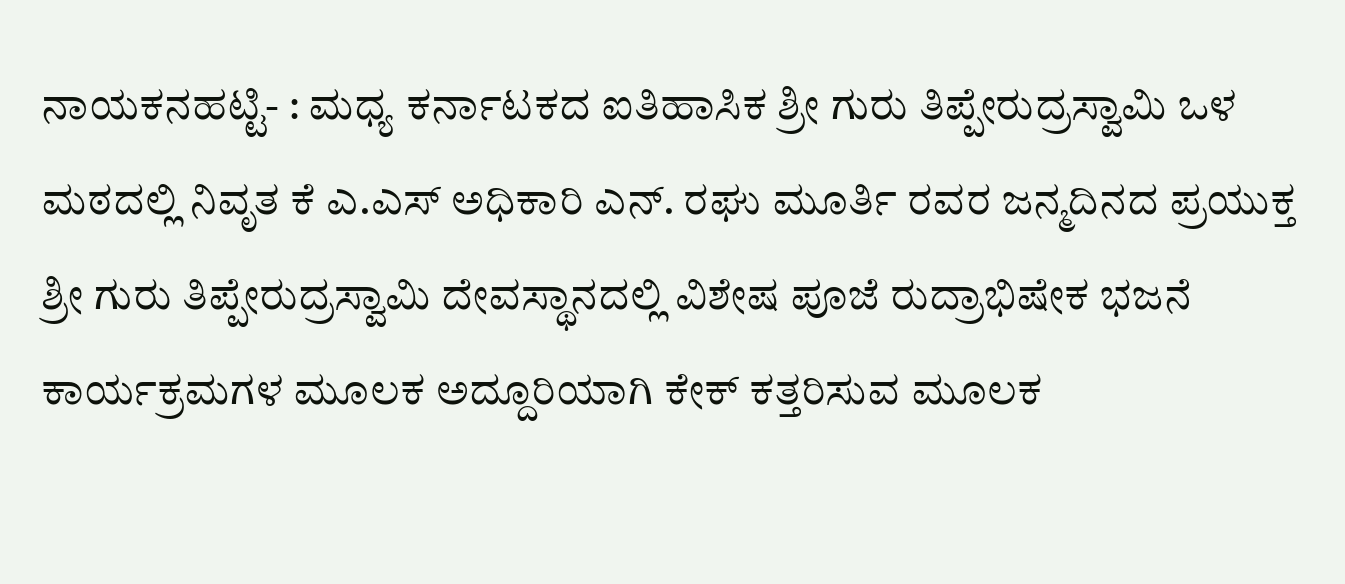ನಾಯಕನಹಟ್ಟಿ- : ಮಧ್ಯ ಕರ್ನಾಟಕದ ಐತಿಹಾಸಿಕ ಶ್ರೀ ಗುರು ತಿಪ್ಪೇರುದ್ರಸ್ವಾಮಿ ಒಳ ಮಠದಲ್ಲಿ ನಿವೃತ ಕೆ ಎ.ಎಸ್ ಅಧಿಕಾರಿ ಎನ್. ರಘು ಮೂರ್ತಿ ರವರ ಜನ್ಮದಿನದ ಪ್ರಯುಕ್ತ ಶ್ರೀ ಗುರು ತಿಪ್ಪೇರುದ್ರಸ್ವಾಮಿ ದೇವಸ್ಥಾನದಲ್ಲಿ ವಿಶೇಷ ಪೂಜೆ ರುದ್ರಾಭಿಷೇಕ ಭಜನೆ ಕಾರ್ಯಕ್ರಮಗಳ ಮೂಲಕ ಅದ್ದೂರಿಯಾಗಿ ಕೇಕ್ ಕತ್ತರಿಸುವ ಮೂಲಕ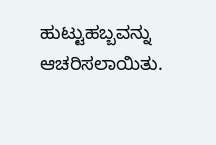ಹುಟ್ಟುಹಬ್ಬವನ್ನು ಆಚರಿಸಲಾಯಿತು.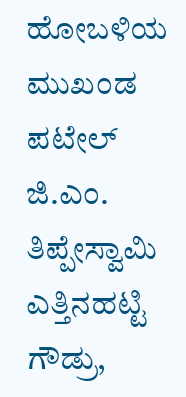ಹೋಬಳಿಯ ಮುಖಂಡ ಪಟೇಲ್ ಜಿ.ಎಂ. ತಿಪ್ಪೇಸ್ವಾಮಿ ಎತ್ತಿನಹಟ್ಟಿ ಗೌಡ್ರು,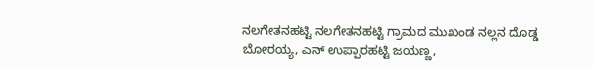ನಲಗೇತನಹಟ್ಟಿ ನಲಗೇತನಹಟ್ಟಿ ಗ್ರಾಮದ ಮುಖಂಡ ನಲ್ಲನ ದೊಡ್ಡ ಬೋರಯ್ಯ, ಎನ್ ಉಪ್ಪಾರಹಟ್ಟಿ ಜಯಣ್ಣ,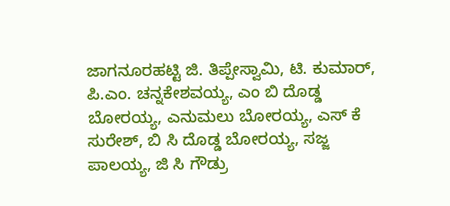ಜಾಗನೂರಹಟ್ಟಿ ಜಿ. ತಿಪ್ಪೇಸ್ವಾಮಿ, ಟಿ. ಕುಮಾರ್,
ಪಿ.ಎಂ. ಚನ್ನಕೇಶವಯ್ಯ, ಎಂ ಬಿ ದೊಡ್ಡ ಬೋರಯ್ಯ, ಎನುಮಲು ಬೋರಯ್ಯ, ಎಸ್ ಕೆ ಸುರೇಶ್, ಬಿ ಸಿ ದೊಡ್ಡ ಬೋರಯ್ಯ, ಸಜ್ಜ ಪಾಲಯ್ಯ, ಜಿ ಸಿ ಗೌಡ್ರು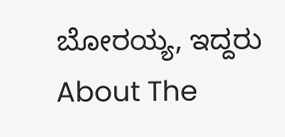ಬೋರಯ್ಯ, ಇದ್ದರು
About The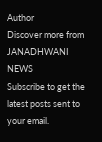Author
Discover more from JANADHWANI NEWS
Subscribe to get the latest posts sent to your email.